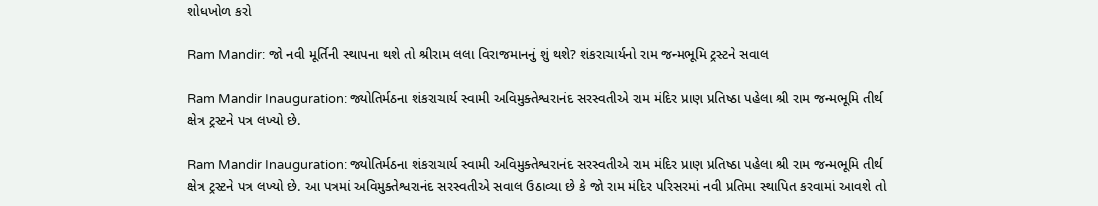શોધખોળ કરો

Ram Mandir: જો નવી મૂર્તિની સ્થાપના થશે તો શ્રીરામ લલા વિરાજમાનનું શું થશે? શંકરાચાર્યનો રામ જન્મભૂમિ ટ્રસ્ટને સવાલ

Ram Mandir Inauguration: જ્યોતિર્મઠના શંકરાચાર્ય સ્વામી અવિમુક્તેશ્વરાનંદ સરસ્વતીએ રામ મંદિર પ્રાણ પ્રતિષ્ઠા પહેલા શ્રી રામ જન્મભૂમિ તીર્થ ક્ષેત્ર ટ્રસ્ટને પત્ર લખ્યો છે.

Ram Mandir Inauguration: જ્યોતિર્મઠના શંકરાચાર્ય સ્વામી અવિમુક્તેશ્વરાનંદ સરસ્વતીએ રામ મંદિર પ્રાણ પ્રતિષ્ઠા પહેલા શ્રી રામ જન્મભૂમિ તીર્થ ક્ષેત્ર ટ્રસ્ટને પત્ર લખ્યો છે. આ પત્રમાં અવિમુક્તેશ્વરાનંદ સરસ્વતીએ સવાલ ઉઠાવ્યા છે કે જો રામ મંદિર પરિસરમાં નવી પ્રતિમા સ્થાપિત કરવામાં આવશે તો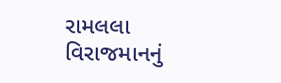રામલલા વિરાજમાનનું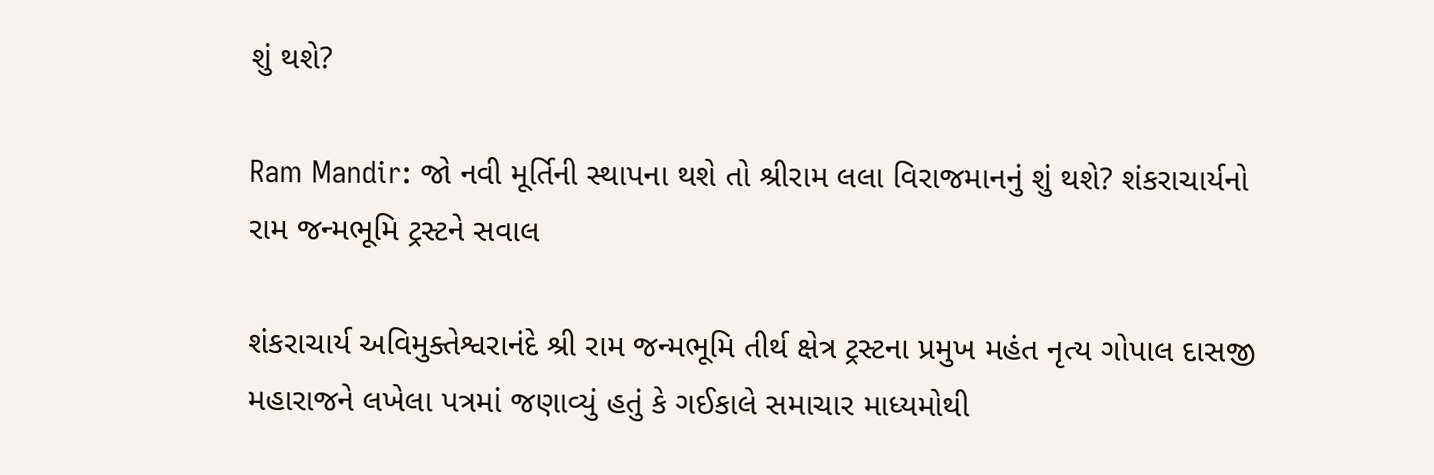શું થશે?

Ram Mandir: જો નવી મૂર્તિની સ્થાપના થશે તો શ્રીરામ લલા વિરાજમાનનું શું થશે? શંકરાચાર્યનો રામ જન્મભૂમિ ટ્રસ્ટને સવાલ

શંકરાચાર્ય અવિમુક્તેશ્વરાનંદે શ્રી રામ જન્મભૂમિ તીર્થ ક્ષેત્ર ટ્રસ્ટના પ્રમુખ મહંત નૃત્ય ગોપાલ દાસજી મહારાજને લખેલા પત્રમાં જણાવ્યું હતું કે ગઈકાલે સમાચાર માધ્યમોથી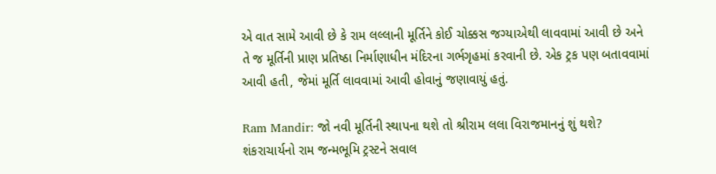એ વાત સામે આવી છે કે રામ લલ્લાની મૂર્તિને કોઈ ચોક્કસ જગ્યાએથી લાવવામાં આવી છે અને તે જ મૂર્તિની પ્રાણ પ્રતિષ્ઠા નિર્માણાધીન મંદિરના ગર્ભગૃહમાં કરવાની છે. એક ટ્રક પણ બતાવવામાં આવી હતી, જેમાં મૂર્તિ લાવવામાં આવી હોવાનું જણાવાયું હતું.

Ram Mandir: જો નવી મૂર્તિની સ્થાપના થશે તો શ્રીરામ લલા વિરાજમાનનું શું થશે? શંકરાચાર્યનો રામ જન્મભૂમિ ટ્રસ્ટને સવાલ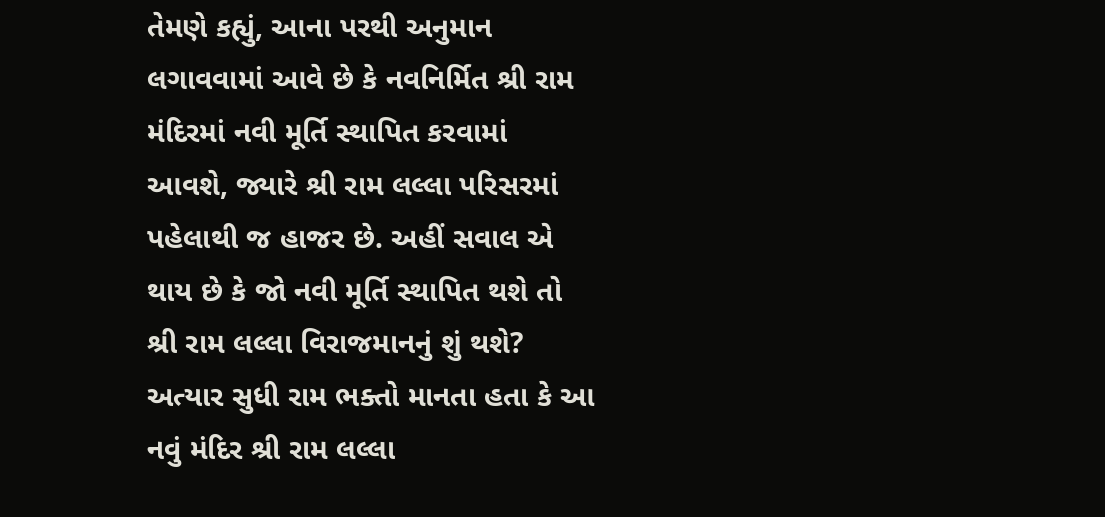તેમણે કહ્યું, આના પરથી અનુમાન લગાવવામાં આવે છે કે નવનિર્મિત શ્રી રામ મંદિરમાં નવી મૂર્તિ સ્થાપિત કરવામાં આવશે, જ્યારે શ્રી રામ લલ્લા પરિસરમાં પહેલાથી જ હાજર છે. અહીં સવાલ એ થાય છે કે જો નવી મૂર્તિ સ્થાપિત થશે તો શ્રી રામ લલ્લા વિરાજમાનનું શું થશે? અત્યાર સુધી રામ ભક્તો માનતા હતા કે આ નવું મંદિર શ્રી રામ લલ્લા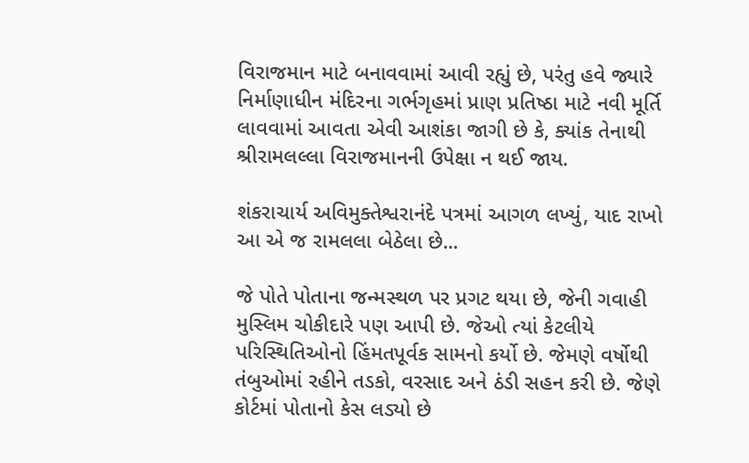વિરાજમાન માટે બનાવવામાં આવી રહ્યું છે, પરંતુ હવે જ્યારે નિર્માણાધીન મંદિરના ગર્ભગૃહમાં પ્રાણ પ્રતિષ્ઠા માટે નવી મૂર્તિ લાવવામાં આવતા એવી આશંકા જાગી છે કે, ક્યાંક તેનાથી શ્રીરામલલ્લા વિરાજમાનની ઉપેક્ષા ન થઈ જાય.

શંકરાચાર્ય અવિમુક્તેશ્વરાનંદે પત્રમાં આગળ લખ્યું, યાદ રાખો આ એ જ રામલલા બેઠેલા છે...

જે પોતે પોતાના જન્મસ્થળ પર પ્રગટ થયા છે, જેની ગવાહી મુસ્લિમ ચોકીદારે પણ આપી છે. જેઓ ત્યાં કેટલીયે પરિસ્થિતિઓનો હિંમતપૂર્વક સામનો કર્યો છે. જેમણે વર્ષોથી તંબુઓમાં રહીને તડકો, વરસાદ અને ઠંડી સહન કરી છે. જેણે કોર્ટમાં પોતાનો કેસ લડ્યો છે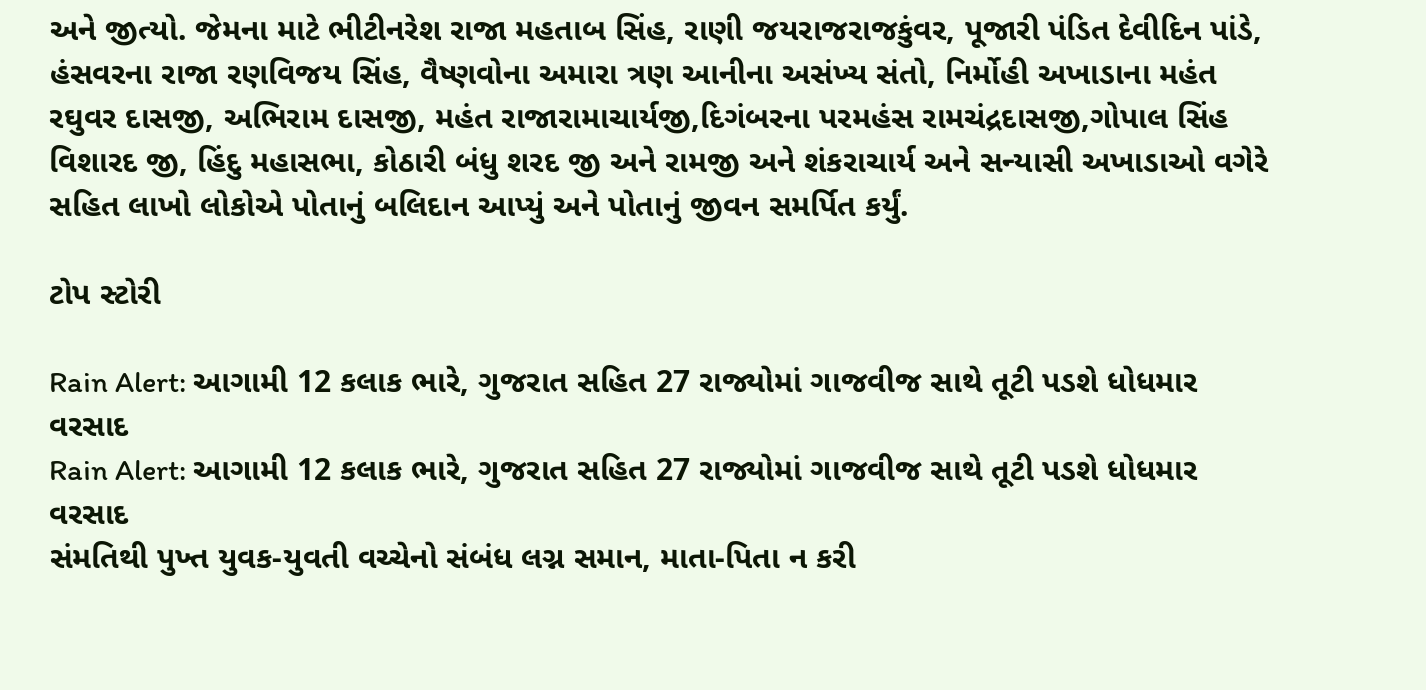અને જીત્યો. જેમના માટે ભીટીનરેશ રાજા મહતાબ સિંહ, રાણી જયરાજરાજકુંવર, પૂજારી પંડિત દેવીદિન પાંડે, હંસવરના રાજા રણવિજય સિંહ, વૈષ્ણવોના અમારા ત્રણ આનીના અસંખ્ય સંતો, નિર્મોહી અખાડાના મહંત રઘુવર દાસજી, અભિરામ દાસજી, મહંત રાજારામાચાર્યજી,દિગંબરના પરમહંસ રામચંદ્રદાસજી,ગોપાલ સિંહ વિશારદ જી, હિંદુ મહાસભા, કોઠારી બંધુ શરદ જી અને રામજી અને શંકરાચાર્ય અને સન્યાસી અખાડાઓ વગેરે સહિત લાખો લોકોએ પોતાનું બલિદાન આપ્યું અને પોતાનું જીવન સમર્પિત કર્યું.

ટોપ સ્ટોરી

Rain Alert: આગામી 12 કલાક ભારે, ગુજરાત સહિત 27 રાજ્યોમાં ગાજવીજ સાથે તૂટી પડશે ધોધમાર વરસાદ
Rain Alert: આગામી 12 કલાક ભારે, ગુજરાત સહિત 27 રાજ્યોમાં ગાજવીજ સાથે તૂટી પડશે ધોધમાર વરસાદ
સંમતિથી પુખ્ત યુવક-યુવતી વચ્ચેનો સંબંધ લગ્ન સમાન, માતા-પિતા ન કરી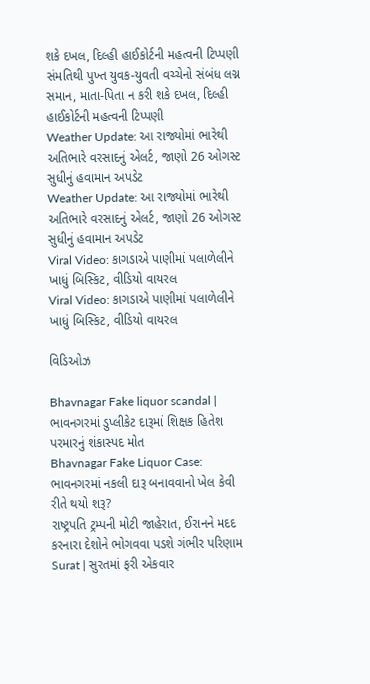શકે દખલ, દિલ્હી હાઈકોર્ટની મહત્વની ટિપ્પણી
સંમતિથી પુખ્ત યુવક-યુવતી વચ્ચેનો સંબંધ લગ્ન સમાન, માતા-પિતા ન કરી શકે દખલ, દિલ્હી હાઈકોર્ટની મહત્વની ટિપ્પણી
Weather Update: આ રાજ્યોમાં ભારેથી અતિભારે વરસાદનું એલર્ટ, જાણો 26 ઓગસ્ટ સુધીનું હવામાન અપડેટ
Weather Update: આ રાજ્યોમાં ભારેથી અતિભારે વરસાદનું એલર્ટ, જાણો 26 ઓગસ્ટ સુધીનું હવામાન અપડેટ
Viral Video: કાગડાએ પાણીમાં પલાળેલીને ખાધું બિસ્કિટ, વીડિયો વાયરલ
Viral Video: કાગડાએ પાણીમાં પલાળેલીને ખાધું બિસ્કિટ, વીડિયો વાયરલ

વિડિઓઝ

Bhavnagar Fake liquor scandal | ભાવનગરમાં ડુપ્લીકેટ દારૂમાં શિક્ષક હિતેશ પરમારનું શંકાસ્પદ મોત
Bhavnagar Fake Liquor Case: ભાવનગરમાં નકલી દારૂ બનાવવાનો ખેલ કેવી રીતે થયો શરૂ?
રાષ્ટ્રપતિ ટ્રમ્પની મોટી જાહેરાત, ઈરાનને મદદ કરનારા દેશોને ભોગવવા પડશે ગંભીર પરિણામ
Surat | સુરતમાં ફરી એકવાર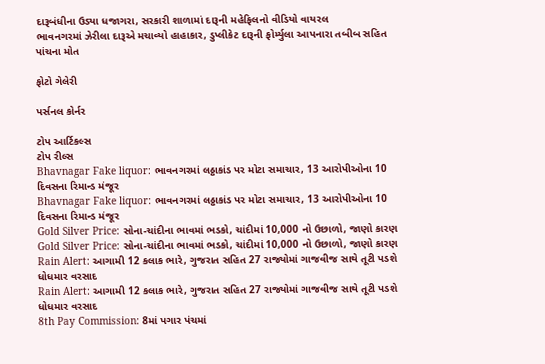દારૂબંધીના ઉડ્યા ધજાગરા, સરકારી શાળામાં દારૂની મહેફિલનો વીડિયો વાયરલ
ભાવનગરમાં ઝેરીલા દારૂએ મચાવ્યો હાહાકાર, ડુપ્લીકેટ દારૂની ફોર્મ્યુલા આપનારા તબીબ સહિત પાંચના મોત

ફોટો ગેલેરી

પર્સનલ કોર્નર

ટોપ આર્ટિકલ્સ
ટોપ રીલ્સ
Bhavnagar Fake liquor: ભાવનગરમાં લઠ્ઠાકાંડ પર મોટા સમાચાર, 13 આરોપીઓના 10 દિવસના રિમાન્ડ મંજૂર
Bhavnagar Fake liquor: ભાવનગરમાં લઠ્ઠાકાંડ પર મોટા સમાચાર, 13 આરોપીઓના 10 દિવસના રિમાન્ડ મંજૂર
Gold Silver Price: સોના-ચાંદીના ભાવમાં ભડકો, ચાંદીમાં 10,000 નો ઉછાળો, જાણો કારણ
Gold Silver Price: સોના-ચાંદીના ભાવમાં ભડકો, ચાંદીમાં 10,000 નો ઉછાળો, જાણો કારણ
Rain Alert: આગામી 12 કલાક ભારે, ગુજરાત સહિત 27 રાજ્યોમાં ગાજવીજ સાથે તૂટી પડશે ધોધમાર વરસાદ
Rain Alert: આગામી 12 કલાક ભારે, ગુજરાત સહિત 27 રાજ્યોમાં ગાજવીજ સાથે તૂટી પડશે ધોધમાર વરસાદ
8th Pay Commission: 8માં પગાર પંચમાં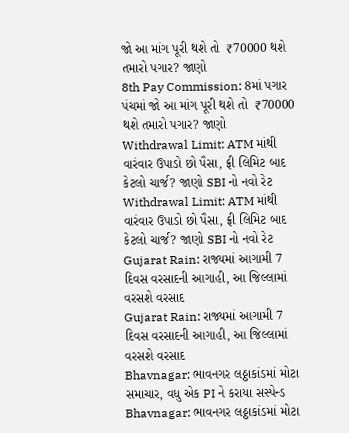જો આ માંગ પૂરી થશે તો  ₹70000 થશે તમારો પગાર? જાણો
8th Pay Commission: 8માં પગાર પંચમાં જો આ માંગ પૂરી થશે તો  ₹70000 થશે તમારો પગાર? જાણો
Withdrawal Limit: ATM માંથી વારંવાર ઉપાડો છો પૈસા, ફ્રી લિમિટ બાદ કેટલો ચાર્જ? જાણો SBI નો નવો રેટ
Withdrawal Limit: ATM માંથી વારંવાર ઉપાડો છો પૈસા, ફ્રી લિમિટ બાદ કેટલો ચાર્જ? જાણો SBI નો નવો રેટ
Gujarat Rain: રાજ્યમાં આગામી 7 દિવસ વરસાદની આગાહી, આ જિલ્લામાં વરસશે વરસાદ
Gujarat Rain: રાજ્યમાં આગામી 7 દિવસ વરસાદની આગાહી, આ જિલ્લામાં વરસશે વરસાદ
Bhavnagar: ભાવનગર લઠ્ઠાકાંડમાં મોટા સમાચાર, વધુ એક PI ને કરાયા સસ્પેન્ડ
Bhavnagar: ભાવનગર લઠ્ઠાકાંડમાં મોટા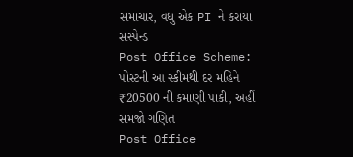સમાચાર, વધુ એક PI ને કરાયા સસ્પેન્ડ
Post Office Scheme: પોસ્ટની આ સ્કીમથી દર મહિને ₹20500 ની કમાણી પાકી, અહીં સમજો ગણિત
Post Office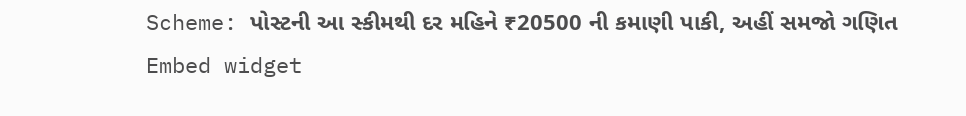Scheme: પોસ્ટની આ સ્કીમથી દર મહિને ₹20500 ની કમાણી પાકી, અહીં સમજો ગણિત
Embed widget